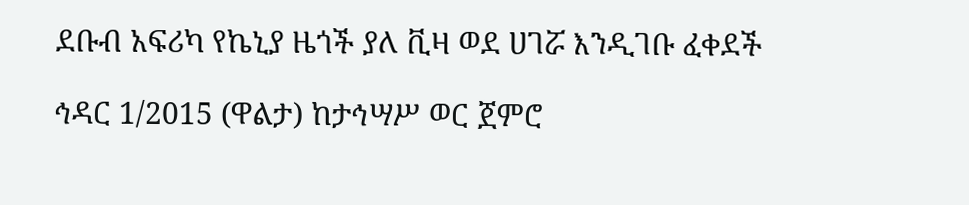ደቡብ አፍሪካ የኬኒያ ዜጎች ያለ ቪዛ ወደ ሀገሯ እንዲገቡ ፈቀደች

ኅዳር 1/2015 (ዋልታ) ከታኅሣሥ ወር ጀምሮ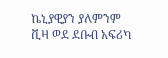ኬኒያዊያን ያለምንም ቪዛ ወደ ደቡብ አፍሪካ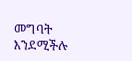መግባት እንደሚችሉ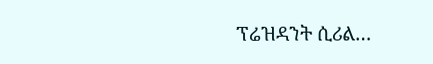ፕሬዝዳንት ሲሪል…